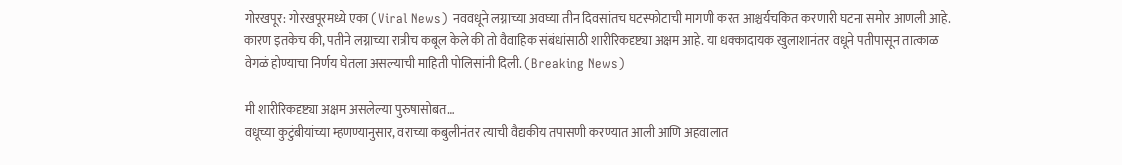गोरखपूर: गोरखपूरमध्ये एका (Viral News) नववधूने लग्नाच्या अवघ्या तीन दिवसांतच घटस्फोटाची मागणी करत आश्चर्यचकित करणारी घटना समोर आणली आहे. कारण इतकेच की, पतीने लग्नाच्या रात्रीच कबूल केले की तो वैवाहिक संबंधांसाठी शारीरिकदृष्ट्या अक्षम आहे. या धक्कादायक खुलाशानंतर वधूने पतीपासून तात्काळ वेगळं होण्याचा निर्णय घेतला असल्याची माहिती पोलिसांनी दिली. (Breaking News)

मी शारीरिकदृष्ट्या अक्षम असलेल्या पुरुषासोबत…
वधूच्या कुटुंबीयांच्या म्हणण्यानुसार, वराच्या कबुलीनंतर त्याची वैद्यकीय तपासणी करण्यात आली आणि अहवालात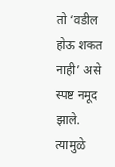तो ‘वडील होऊ शकत नाही’ असे स्पष्ट नमूद झाले. त्यामुळे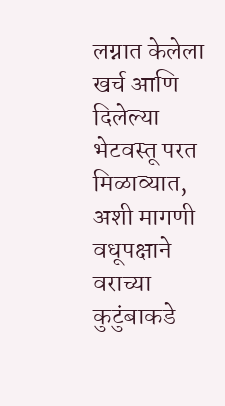लग्नात केलेला खर्च आणि दिलेल्या भेटवस्तू परत मिळाव्यात, अशी मागणी वधूपक्षाने वराच्या कुटुंबाकडे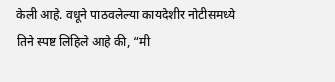केली आहे. वधूने पाठवलेल्या कायदेशीर नोटीसमध्ये तिने स्पष्ट लिहिले आहे की, “मी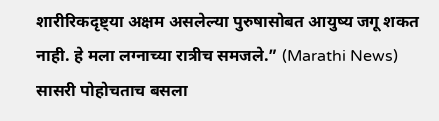शारीरिकदृष्ट्या अक्षम असलेल्या पुरुषासोबत आयुष्य जगू शकत नाही. हे मला लग्नाच्या रात्रीच समजले.” (Marathi News)
सासरी पोहोचताच बसला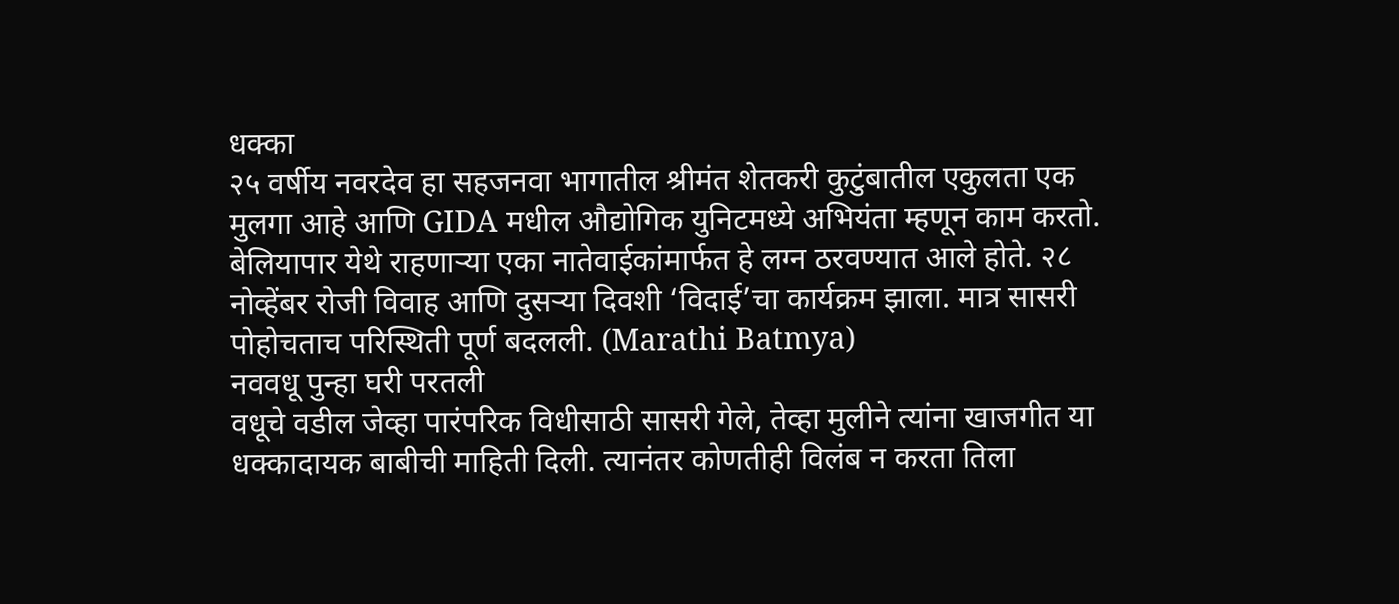धक्का
२५ वर्षीय नवरदेव हा सहजनवा भागातील श्रीमंत शेतकरी कुटुंबातील एकुलता एक मुलगा आहे आणि GIDA मधील औद्योगिक युनिटमध्ये अभियंता म्हणून काम करतो. बेलियापार येथे राहणाऱ्या एका नातेवाईकांमार्फत हे लग्न ठरवण्यात आले होते. २८ नोव्हेंबर रोजी विवाह आणि दुसऱ्या दिवशी ‘विदाई’चा कार्यक्रम झाला. मात्र सासरी पोहोचताच परिस्थिती पूर्ण बदलली. (Marathi Batmya)
नववधू पुन्हा घरी परतली
वधूचे वडील जेव्हा पारंपरिक विधीसाठी सासरी गेले, तेव्हा मुलीने त्यांना खाजगीत या धक्कादायक बाबीची माहिती दिली. त्यानंतर कोणतीही विलंब न करता तिला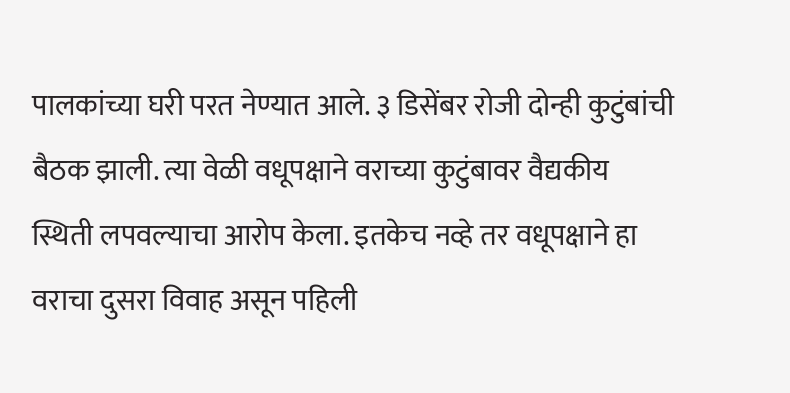पालकांच्या घरी परत नेण्यात आले. ३ डिसेंबर रोजी दोन्ही कुटुंबांची बैठक झाली. त्या वेळी वधूपक्षाने वराच्या कुटुंबावर वैद्यकीय स्थिती लपवल्याचा आरोप केला. इतकेच नव्हे तर वधूपक्षाने हा वराचा दुसरा विवाह असून पहिली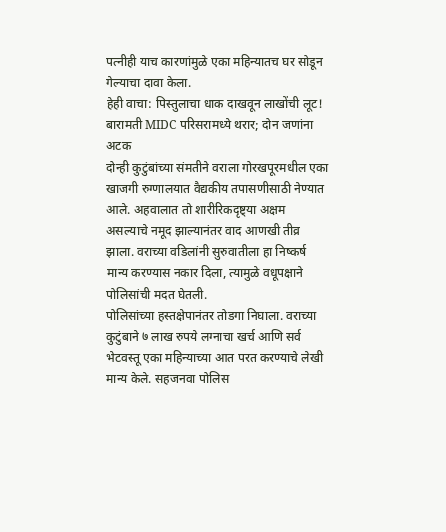पत्नीही याच कारणांमुळे एका महिन्यातच घर सोडून गेल्याचा दावा केला.
हेही वाचा: पिस्तुलाचा धाक दाखवून लाखोंची लूट! बारामती MIDC परिसरामध्ये थरार; दोन जणांना अटक
दोन्ही कुटुंबांच्या संमतीने वराला गोरखपूरमधील एका खाजगी रुग्णालयात वैद्यकीय तपासणीसाठी नेण्यात आले. अहवालात तो शारीरिकदृष्ट्या अक्षम असल्याचे नमूद झाल्यानंतर वाद आणखी तीव्र झाला. वराच्या वडिलांनी सुरुवातीला हा निष्कर्ष मान्य करण्यास नकार दिला, त्यामुळे वधूपक्षाने पोलिसांची मदत घेतली.
पोलिसांच्या हस्तक्षेपानंतर तोडगा निघाला. वराच्या कुटुंबाने ७ लाख रुपये लग्नाचा खर्च आणि सर्व भेटवस्तू एका महिन्याच्या आत परत करण्याचे लेखी मान्य केले. सहजनवा पोलिस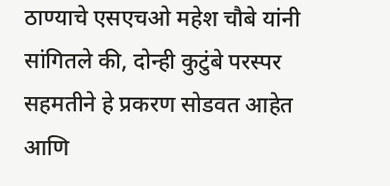ठाण्याचे एसएचओ महेश चौबे यांनी सांगितले की, दोन्ही कुटुंबे परस्पर सहमतीने हे प्रकरण सोडवत आहेत आणि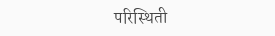परिस्थिती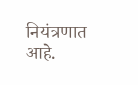नियंत्रणात आहे.